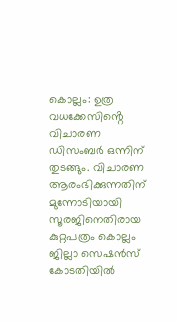കൊല്ലം: ഉത്ര വധക്കേസിൻ്റെ വിചാരണ ഡിസംബർ ഒന്നിന് തുടങ്ങും. വിചാരണ ആരംഭിക്കുന്നതിന് മുന്നോടിയായി സൂരജിനെതിരായ കുറ്റപത്രം കൊല്ലം ജില്ലാ സെഷൻസ് കോടതിയിൽ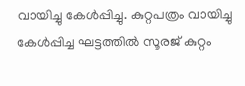വായിച്ചു കേൾപ്പിച്ചു. കുറ്റപത്രം വായിച്ചു കേൾപ്പിച്ച ഘട്ടത്തിൽ സൂരജ് കുറ്റം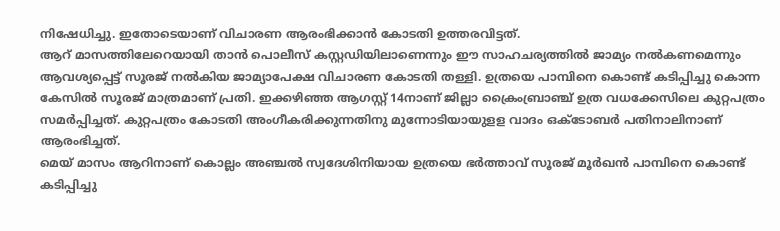നിഷേധിച്ചു. ഇതോടെയാണ് വിചാരണ ആരംഭിക്കാൻ കോടതി ഉത്തരവിട്ടത്.
ആറ് മാസത്തിലേറെയായി താൻ പൊലീസ് കസ്റ്റഡിയിലാണെന്നും ഈ സാഹചര്യത്തിൽ ജാമ്യം നൽകണമെന്നും ആവശ്യപ്പെട്ട് സൂരജ് നൽകിയ ജാമ്യാപേക്ഷ വിചാരണ കോടതി തള്ളി. ഉത്രയെ പാമ്പിനെ കൊണ്ട് കടിപ്പിച്ചു കൊന്ന കേസിൽ സൂരജ് മാത്രമാണ് പ്രതി. ഇക്കഴിഞ്ഞ ആഗസ്റ്റ് 14നാണ് ജില്ലാ ക്രൈംബ്രാഞ്ച് ഉത്ര വധക്കേസിലെ കുറ്റപത്രം സമർപ്പിച്ചത്. കുറ്റപത്രം കോടതി അംഗീകരിക്കുന്നതിനു മുന്നോടിയായുളള വാദം ഒക്ടോബർ പതിനാലിനാണ് ആരംഭിച്ചത്.
മെയ് മാസം ആറിനാണ് കൊല്ലം അഞ്ചൽ സ്വദേശിനിയായ ഉത്രയെ ഭർത്താവ് സൂരജ് മൂർഖൻ പാമ്പിനെ കൊണ്ട് കടിപ്പിച്ചു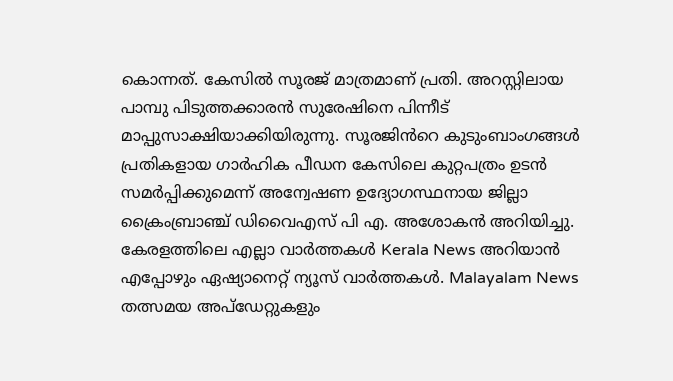കൊന്നത്. കേസിൽ സൂരജ് മാത്രമാണ് പ്രതി. അറസ്റ്റിലായ പാമ്പു പിടുത്തക്കാരൻ സുരേഷിനെ പിന്നീട് മാപ്പുസാക്ഷിയാക്കിയിരുന്നു. സൂരജിൻറെ കുടുംബാംഗങ്ങൾ പ്രതികളായ ഗാർഹിക പീഡന കേസിലെ കുറ്റപത്രം ഉടൻ സമർപ്പിക്കുമെന്ന് അന്വേഷണ ഉദ്യോഗസ്ഥനായ ജില്ലാ ക്രൈംബ്രാഞ്ച് ഡിവൈഎസ് പി എ. അശോകൻ അറിയിച്ചു.
കേരളത്തിലെ എല്ലാ വാർത്തകൾ Kerala News അറിയാൻ എപ്പോഴും ഏഷ്യാനെറ്റ് ന്യൂസ് വാർത്തകൾ. Malayalam News തത്സമയ അപ്ഡേറ്റുകളും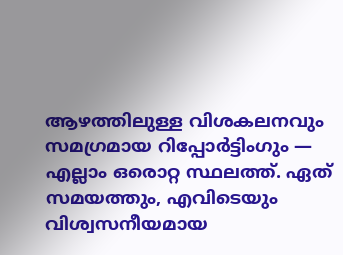ആഴത്തിലുള്ള വിശകലനവും സമഗ്രമായ റിപ്പോർട്ടിംഗും — എല്ലാം ഒരൊറ്റ സ്ഥലത്ത്. ഏത് സമയത്തും, എവിടെയും വിശ്വസനീയമായ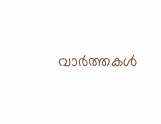വാർത്തകൾ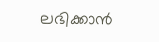ലഭിക്കാൻ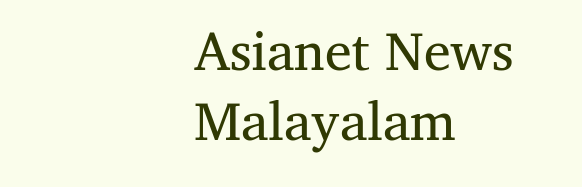Asianet News Malayalam